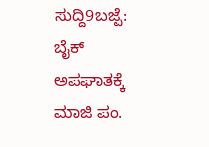ಸುದ್ದಿ9ಬಜ್ಪೆ: ಬೈಕ್ ಅಪಘಾತಕ್ಕೆ ಮಾಜಿ ಪಂ.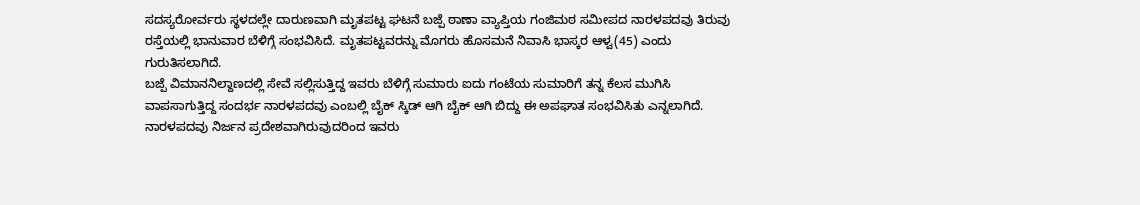ಸದಸ್ಯರೋರ್ವರು ಸ್ಥಳದಲ್ಲೇ ದಾರುಣವಾಗಿ ಮೃತಪಟ್ಟ ಘಟನೆ ಬಜ್ಪೆ ಠಾಣಾ ವ್ಯಾಪ್ತಿಯ ಗಂಜಿಮಠ ಸಮೀಪದ ನಾರಳಪದವು ತಿರುವು ರಸ್ತೆಯಲ್ಲಿ ಭಾನುವಾರ ಬೆಳಿಗ್ಗೆ ಸಂಭವಿಸಿದೆ. ಮೃತಪಟ್ಟವರನ್ನು ಮೊಗರು ಹೊಸಮನೆ ನಿವಾಸಿ ಭಾಸ್ಕರ ಆಳ್ವ(45) ಎಂದು ಗುರುತಿಸಲಾಗಿದೆ.
ಬಜ್ಪೆ ವಿಮಾನನಿಲ್ದಾಣದಲ್ಲಿ ಸೇವೆ ಸಲ್ಲಿಸುತ್ತಿದ್ದ ಇವರು ಬೆಳಿಗ್ಗೆ ಸುಮಾರು ಐದು ಗಂಟೆಯ ಸುಮಾರಿಗೆ ತನ್ನ ಕೆಲಸ ಮುಗಿಸಿ ವಾಪಸಾಗುತ್ತಿದ್ದ ಸಂದರ್ಭ ನಾರಳಪದವು ಎಂಬಲ್ಲಿ ಬೈಕ್ ಸ್ಕಿಡ್ ಆಗಿ ಬೈಕ್ ಆಗಿ ಬಿದ್ದು ಈ ಅಪಘಾತ ಸಂಭವಿಸಿತು ಎನ್ನಲಾಗಿದೆ. ನಾರಳಪದವು ನಿರ್ಜನ ಪ್ರದೇಶವಾಗಿರುವುದರಿಂದ ಇವರು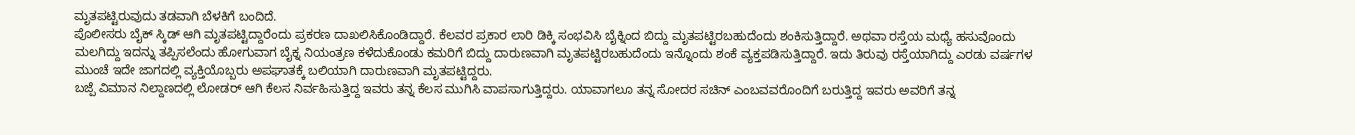ಮೃತಪಟ್ಟಿರುವುದು ತಡವಾಗಿ ಬೆಳಕಿಗೆ ಬಂದಿದೆ.
ಪೊಲೀಸರು ಬೈಕ್ ಸ್ಕಿಡ್ ಆಗಿ ಮೃತಪಟ್ಟಿದ್ದಾರೆಂದು ಪ್ರಕರಣ ದಾಖಲಿಸಿಕೊಂಡಿದ್ದಾರೆ. ಕೆಲವರ ಪ್ರಕಾರ ಲಾರಿ ಡಿಕ್ಕಿ ಸಂಭವಿಸಿ ಬೈಕ್ನಿಂದ ಬಿದ್ದು ಮೃತಪಟ್ಟಿರಬಹುದೆಂದು ಶಂಕಿಸುತ್ತಿದ್ದಾರೆ. ಅಥವಾ ರಸ್ತೆಯ ಮಧ್ಯೆ ಹಸುವೊಂದು ಮಲಗಿದ್ದು ಇದನ್ನು ತಪ್ಪಿಸಲೆಂದು ಹೋಗುವಾಗ ಬೈಕ್ನ ನಿಯಂತ್ರಣ ಕಳೆದುಕೊಂಡು ಕಮರಿಗೆ ಬಿದ್ದು ದಾರುಣವಾಗಿ ಮೃತಪಟ್ಟಿರಬಹುದೆಂದು ಇನ್ನೊಂದು ಶಂಕೆ ವ್ಯಕ್ತಪಡಿಸುತ್ತಿದ್ದಾರೆ. ಇದು ತಿರುವು ರಸ್ತೆಯಾಗಿದ್ದು ಎರಡು ವರ್ಷಗಳ ಮುಂಚೆ ಇದೇ ಜಾಗದಲ್ಲಿ ವ್ಯಕ್ತಿಯೊಬ್ಬರು ಅಪಘಾತಕ್ಕೆ ಬಲಿಯಾಗಿ ದಾರುಣವಾಗಿ ಮೃತಪಟ್ಟಿದ್ದರು.
ಬಜ್ಪೆ ವಿಮಾನ ನಿಲ್ದಾಣದಲ್ಲಿ ಲೋಡರ್ ಆಗಿ ಕೆಲಸ ನಿರ್ವಹಿಸುತ್ತಿದ್ದ ಇವರು ತನ್ನ ಕೆಲಸ ಮುಗಿಸಿ ವಾಪಸಾಗುತ್ತಿದ್ದರು. ಯಾವಾಗಲೂ ತನ್ನ ಸೋದರ ಸಚಿನ್ ಎಂಬವವರೊಂದಿಗೆ ಬರುತ್ತಿದ್ದ ಇವರು ಅವರಿಗೆ ತನ್ನ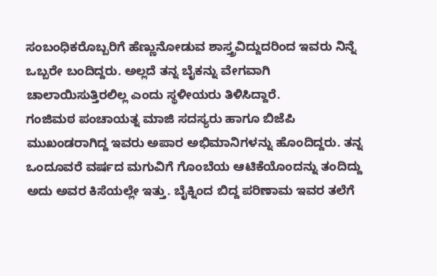ಸಂಬಂಧಿಕರೊಬ್ಬರಿಗೆ ಹೆಣ್ಣುನೋಡುವ ಶಾಸ್ತ್ರವಿದ್ದುದರಿಂದ ಇವರು ನಿನ್ನೆ ಒಬ್ಬರೇ ಬಂದಿದ್ದರು. ಅಲ್ಲದೆ ತನ್ನ ಬೈಕನ್ನು ವೇಗವಾಗಿ ಚಾಲಾಯಿಸುತ್ತಿರಲಿಲ್ಲ ಎಂದು ಸ್ಥಳೀಯರು ತಿಳಿಸಿದ್ದಾರೆ.
ಗಂಜಿಮಠ ಪಂಚಾಯತ್ನ ಮಾಜಿ ಸದಸ್ಯರು ಹಾಗೂ ಬಿಜೆಪಿ ಮುಖಂಡರಾಗಿದ್ದ ಇವರು ಅಪಾರ ಅಭಿಮಾನಿಗಳನ್ನು ಹೊಂದಿದ್ದರು. ತನ್ನ ಒಂದೂವರೆ ವರ್ಷದ ಮಗುವಿಗೆ ಗೊಂಬೆಯ ಆಟಿಕೆಯೊಂದನ್ನು ತಂದಿದ್ದು ಅದು ಅವರ ಕಿಸೆಯಲ್ಲೇ ಇತ್ತು. ಬೈಕ್ನಿಂದ ಬಿದ್ದ ಪರಿಣಾಮ ಇವರ ತಲೆಗೆ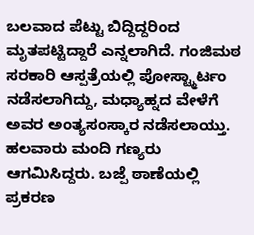ಬಲವಾದ ಪೆಟ್ಟು ಬಿದ್ದಿದ್ದರಿಂದ ಮೃತಪಟ್ಟಿದ್ದಾರೆ ಎನ್ನಲಾಗಿದೆ. ಗಂಜಿಮಠ ಸರಕಾರಿ ಆಸ್ಪತ್ರೆಯಲ್ಲಿ ಪೋಸ್ಟ್ಮಾರ್ಟಂ ನಡೆಸಲಾಗಿದ್ದು, ಮಧ್ಯಾಹ್ನದ ವೇಳೆಗೆ ಅವರ ಅಂತ್ಯಸಂಸ್ಕಾರ ನಡೆಸಲಾಯ್ತು. ಹಲವಾರು ಮಂದಿ ಗಣ್ಯರು ಆಗಮಿಸಿದ್ದರು. ಬಜ್ಪೆ ಠಾಣೆಯಲ್ಲಿ ಪ್ರಕರಣ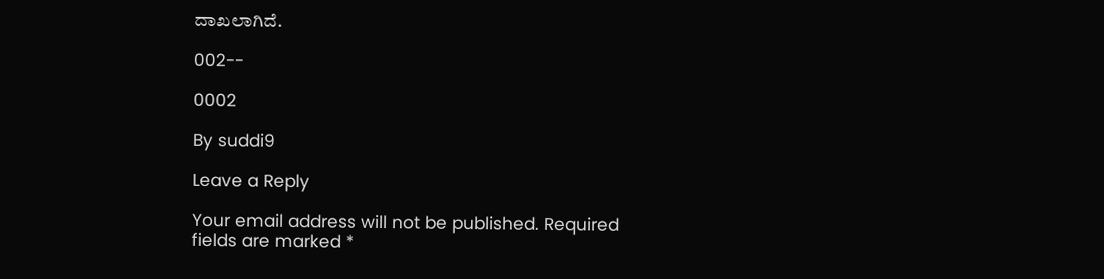ದಾಖಲಾಗಿದೆ.

002--

0002

By suddi9

Leave a Reply

Your email address will not be published. Required fields are marked *